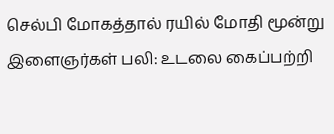செல்பி மோகத்தால் ரயில் மோதி மூன்று இளைஞர்கள் பலி: உடலை கைப்பற்றி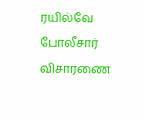ரயில்வே போலீசார் விசாரணை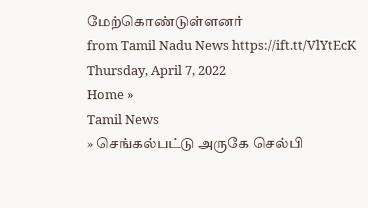மேற்கொண்டுள்ளனர்
from Tamil Nadu News https://ift.tt/VlYtEcK
Thursday, April 7, 2022
Home »
Tamil News
» செங்கல்பட்டு அருகே செல்பி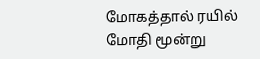மோகத்தால் ரயில் மோதி மூன்று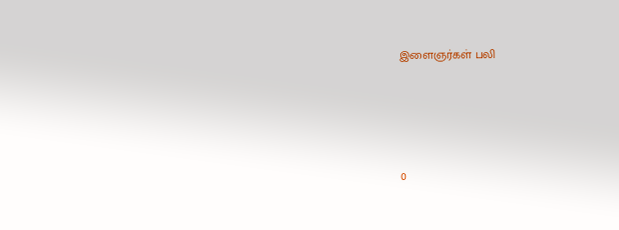இளைஞர்கள் பலி







0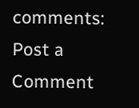comments:
Post a Comment